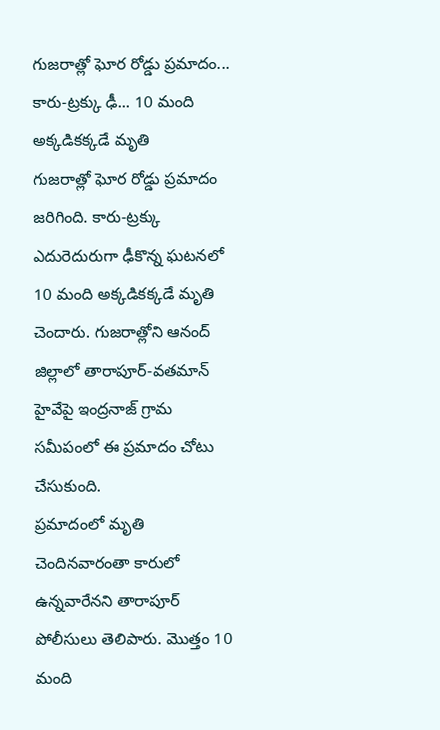గుజరాత్లో ఘోర రోడ్డు ప్రమాదం... కారు-ట్రక్కు ఢీ... 10 మంది అక్కడికక్కడే మృతి
గుజరాత్లో ఘోర రోడ్డు ప్రమాదం జరిగింది. కారు-ట్రక్కు ఎదురెదురుగా ఢీకొన్న ఘటనలో 10 మంది అక్కడికక్కడే మృతి చెందారు. గుజరాత్లోని ఆనంద్ జిల్లాలో తారాపూర్-వతమాన్ హైవేపై ఇంద్రనాజ్ గ్రామ సమీపంలో ఈ ప్రమాదం చోటు చేసుకుంది.
ప్రమాదంలో మృతి చెందినవారంతా కారులో ఉన్నవారేనని తారాపూర్ పోలీసులు తెలిపారు. మొత్తం 10 మంది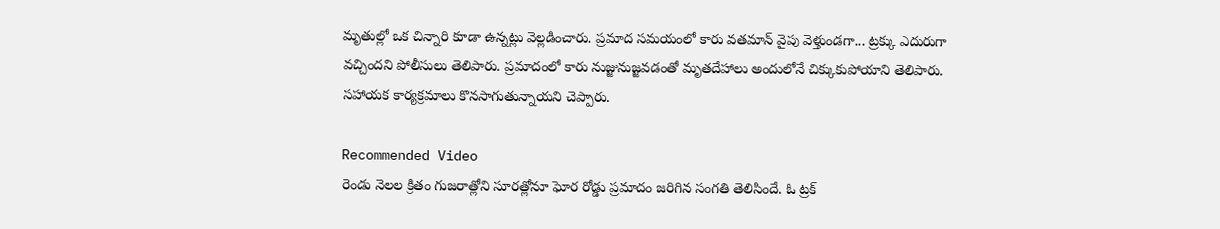మృతుల్లో ఒక చిన్నారి కూడా ఉన్నట్లు వెల్లడించారు. ప్రమాద సమయంలో కారు వతమాన్ వైపు వెళ్తుండగా... ట్రక్కు ఎదురుగా వచ్చిందని పోలీసులు తెలిపారు. ప్రమాదంలో కారు నుజ్జునుజ్జవడంతో మృతదేహాలు అందులోనే చిక్కుకుపోయాని తెలిపారు. సహాయక కార్యక్రమాలు కొనసాగుతున్నాయని చెప్పారు.

Recommended Video
రెండు నెలల క్రితం గుజరాత్లోని సూరత్లోనూ ఘోర రోడ్డు ప్రమాదం జరిగిన సంగతి తెలిసిందే. ఓ ట్రక్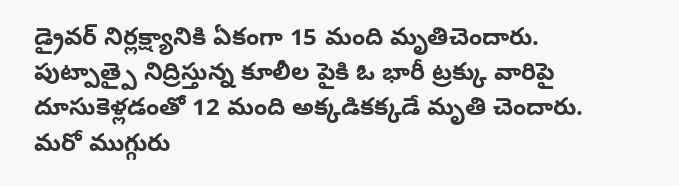డ్రైవర్ నిర్లక్ష్యానికి ఏకంగా 15 మంది మృతిచెందారు. పుట్పాత్పై నిద్రిస్తున్న కూలీల పైకి ఓ భారీ ట్రక్కు వారిపై దూసుకెళ్లడంతో 12 మంది అక్కడికక్కడే మృతి చెందారు. మరో ముగ్గురు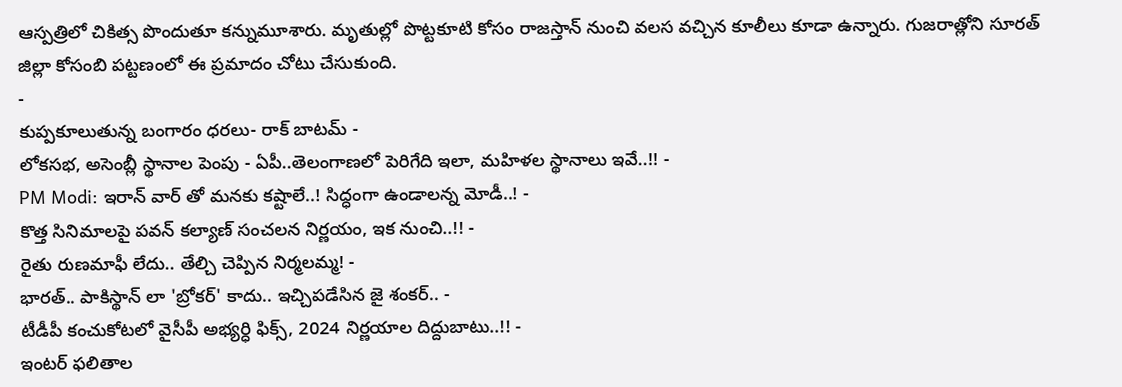ఆస్పత్రిలో చికిత్స పొందుతూ కన్నుమూశారు. మృతుల్లో పొట్టకూటి కోసం రాజస్తాన్ నుంచి వలస వచ్చిన కూలీలు కూడా ఉన్నారు. గుజరాత్లోని సూరత్ జిల్లా కోసంబి పట్టణంలో ఈ ప్రమాదం చోటు చేసుకుంది.
-
కుప్పకూలుతున్న బంగారం ధరలు- రాక్ బాటమ్ -
లోకసభ, అసెంబ్లీ స్థానాల పెంపు - ఏపీ..తెలంగాణలో పెరిగేది ఇలా, మహిళల స్థానాలు ఇవే..!! -
PM Modi: ఇరాన్ వార్ తో మనకు కష్టాలే..! సిద్ధంగా ఉండాలన్న మోడీ..! -
కొత్త సినిమాలపై పవన్ కల్యాణ్ సంచలన నిర్ణయం, ఇక నుంచి..!! -
రైతు రుణమాఫీ లేదు.. తేల్చి చెప్పిన నిర్మలమ్మ! -
భారత్.. పాకిస్థాన్ లా 'బ్రోకర్' కాదు.. ఇచ్చిపడేసిన జై శంకర్.. -
టీడీపీ కంచుకోటలో వైసీపీ అభ్యర్ధి ఫిక్స్, 2024 నిర్ణయాల దిద్దుబాటు..!! -
ఇంటర్ ఫలితాల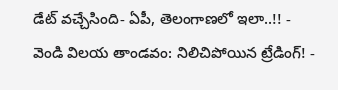డేట్ వచ్చేసింది- ఏపీ, తెలంగాణలో ఇలా..!! -
వెండి విలయ తాండవం: నిలిచిపోయిన ట్రేడింగ్! -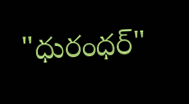"ధురంధర్"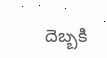దెబ్బకి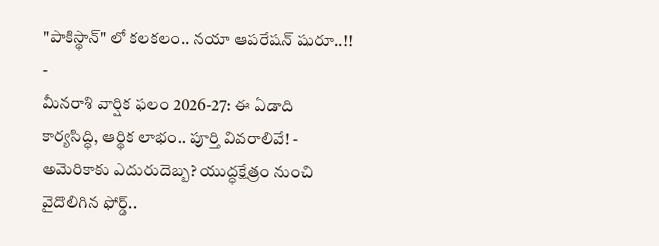"పాకిస్థాన్" లో కలకలం.. నయా ఆపరేషన్ షురూ..!! -
మీనరాశి వార్షిక ఫలం 2026-27: ఈ ఏడాది కార్యసిద్ధి, ఆర్థిక లాభం.. పూర్తి వివరాలివే! -
అమెరికాకు ఎదురుదెబ్బ? యుద్ధక్షేత్రం నుంచి వైదొలిగిన ఫోర్డ్..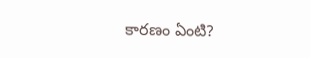కారణం ఏంటి?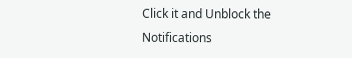Click it and Unblock the Notifications